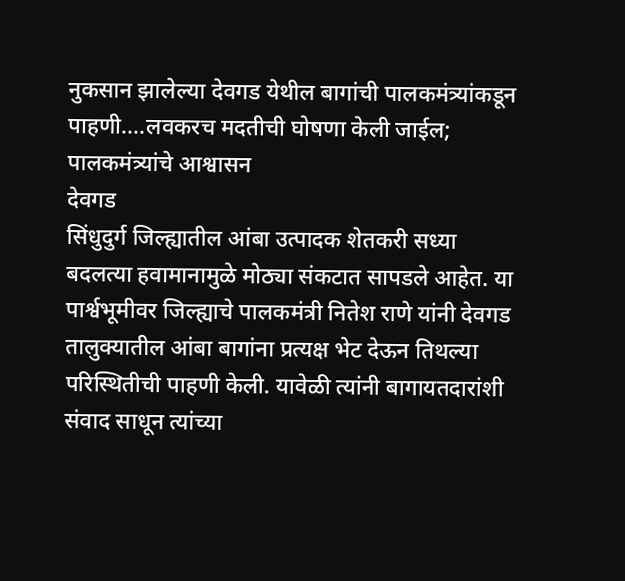नुकसान झालेल्या देवगड येथील बागांची पालकमंत्र्यांकडून पाहणी....लवकरच मदतीची घोषणा केली जाईल; पालकमंत्र्यांचे आश्वासन
देवगड
सिंधुदुर्ग जिल्ह्यातील आंबा उत्पादक शेतकरी सध्या बदलत्या हवामानामुळे मोठ्या संकटात सापडले आहेत. या पार्श्वभूमीवर जिल्ह्याचे पालकमंत्री नितेश राणे यांनी देवगड तालुक्यातील आंबा बागांना प्रत्यक्ष भेट देऊन तिथल्या परिस्थितीची पाहणी केली. यावेळी त्यांनी बागायतदारांशी संवाद साधून त्यांच्या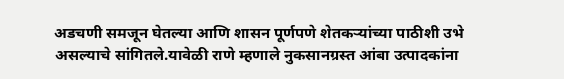अडचणी समजून घेतल्या आणि शासन पूर्णपणे शेतकऱ्यांच्या पाठीशी उभे असल्याचे सांगितले.यावेळी राणे म्हणाले नुकसानग्रस्त आंबा उत्पादकांना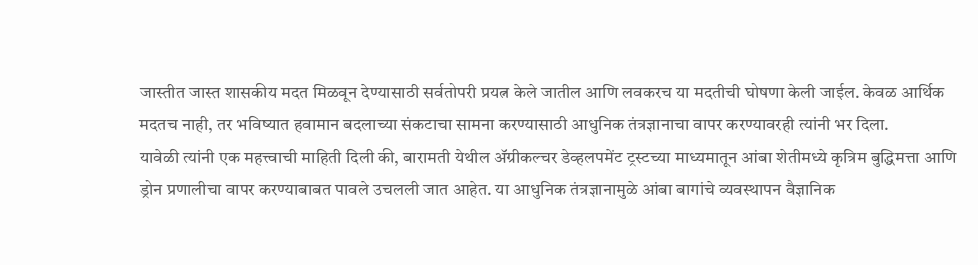जास्तीत जास्त शासकीय मदत मिळवून देण्यासाठी सर्वतोपरी प्रयत्न केले जातील आणि लवकरच या मदतीची घोषणा केली जाईल. केवळ आर्थिक मदतच नाही, तर भविष्यात हवामान बदलाच्या संकटाचा सामना करण्यासाठी आधुनिक तंत्रज्ञानाचा वापर करण्यावरही त्यांनी भर दिला.
यावेळी त्यांनी एक महत्त्वाची माहिती दिली की, बारामती येथील ॲग्रीकल्चर डेव्हलपमेंट ट्रस्टच्या माध्यमातून आंबा शेतीमध्ये कृत्रिम बुद्धिमत्ता आणि ड्रोन प्रणालीचा वापर करण्याबाबत पावले उचलली जात आहेत. या आधुनिक तंत्रज्ञानामुळे आंबा बागांचे व्यवस्थापन वैज्ञानिक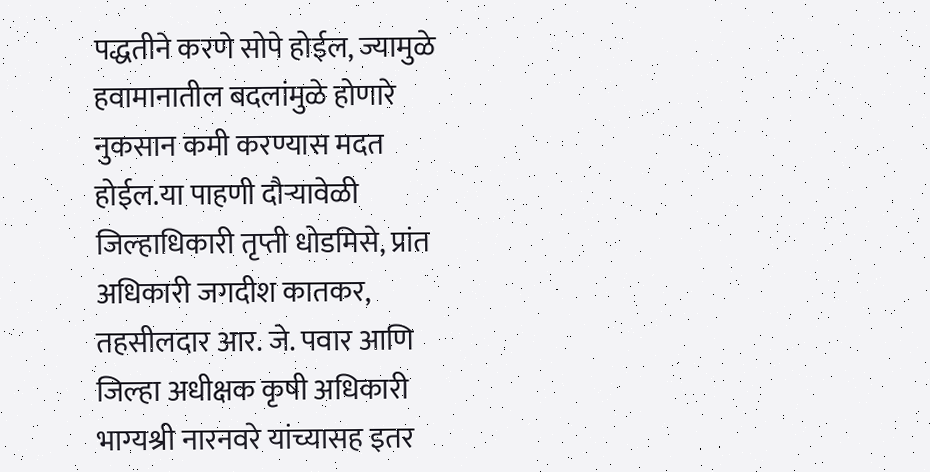पद्धतीने करणे सोपे होईल, ज्यामुळे हवामानातील बदलांमुळे होणारे नुकसान कमी करण्यास मदत होईल.या पाहणी दौऱ्यावेळी जिल्हाधिकारी तृप्ती धोडमिसे, प्रांत अधिकारी जगदीश कातकर, तहसीलदार आर. जे. पवार आणि जिल्हा अधीक्षक कृषी अधिकारी भाग्यश्री नारनवरे यांच्यासह इतर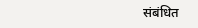संबंधित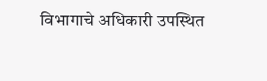विभागाचे अधिकारी उपस्थित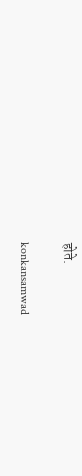होते.

konkansamwad